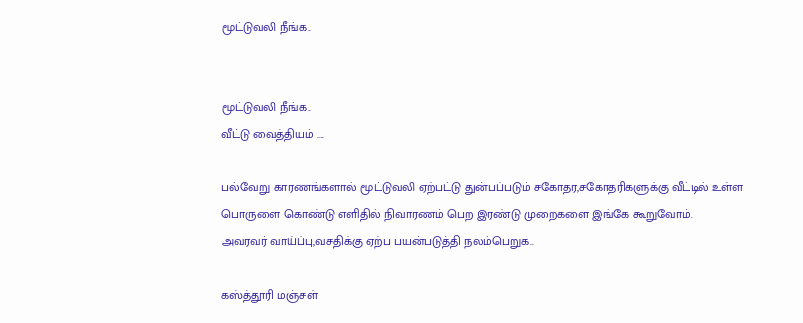மூட்டுவலி நீங்க..


மூட்டுவலி நீங்க..
வீட்டு வைத்தியம் ....

பல்வேறு காரணங்களால் மூட்டுவலி ஏற்பட்டு துன்பப்படும் சகோதர,சகோதரிகளுக்கு வீட்டில் உள்ள பொருளை கொண்டு எளிதில் நிவாரணம் பெற இரண்டு முறைகளை இங்கே கூறுவோம்.
அவரவர் வாய்ப்பு,வசதிக்கு ஏற்ப பயன்படுத்தி நலம்பெறுக..

கஸ்த்தூரி மஞ்சள்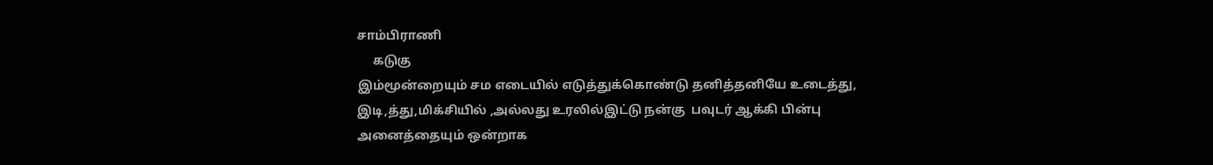சாம்பிராணி
     கடுகு
இம்மூன்றையும் சம எடையில் எடுத்துக்கொண்டு தனித்தனியே உடைத்து, இடி,த்து,மிக்சியில் ,அல்லது உரலில்இட்டு நன்கு  பவுடர் ஆக்கி பின்பு அனைத்தையும் ஒன்றாக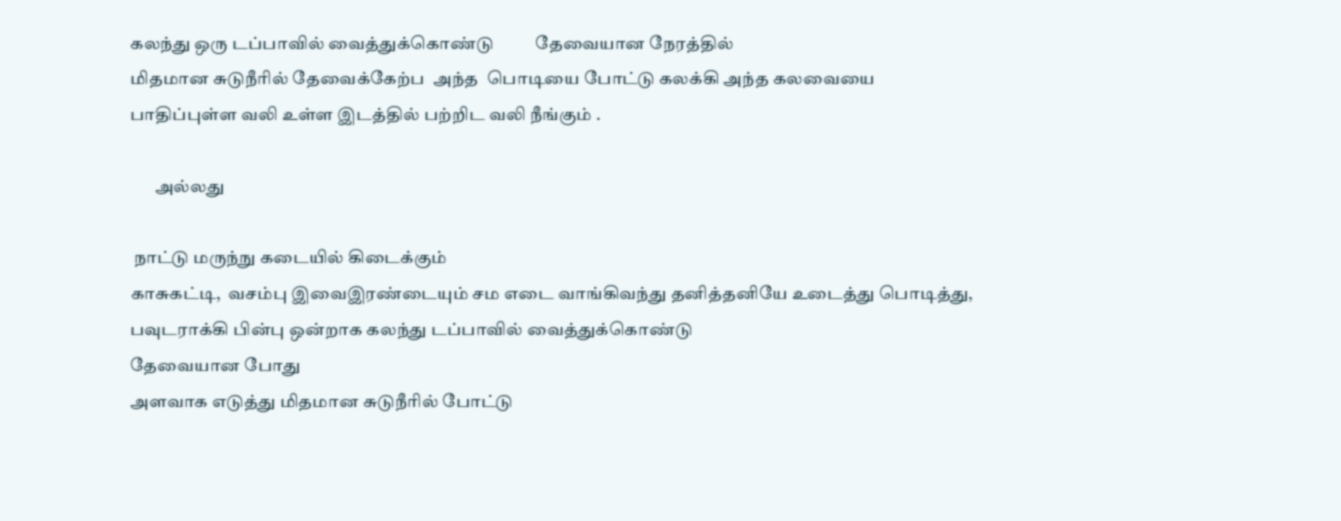கலந்து ஒரு டப்பாவில் வைத்துக்கொண்டு          தேவையான நேரத்தில்
மிதமான சுடுநீரில் தேவைக்கேற்ப  அந்த  பொடியை போட்டு கலக்கி அந்த கலவையை
பாதிப்புள்ள வலி உள்ள இடத்தில் பற்றிட வலி நீங்கும் .

       அல்லது

 நாட்டு மருந்நு கடையில் கிடைக்கும்
காசுகட்டி,  வசம்பு இவைஇரண்டையும் சம எடை வாங்கிவந்து தனித்தனியே உடைத்து பொடித்து,
பவுடராக்கி பின்பு ஒன்றாக கலந்து டப்பாவில் வைத்துக்கொண்டு
தேவையான போது
அளவாக எடுத்து மிதமான சுடுநீரில் போட்டு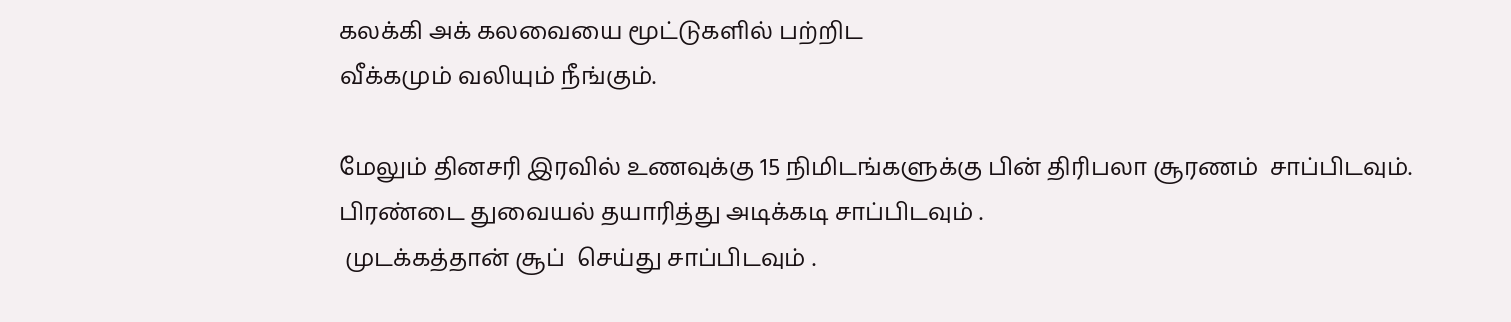கலக்கி அக் கலவையை மூட்டுகளில் பற்றிட
வீக்கமும் வலியும் நீங்கும்.

மேலும் தினசரி இரவில் உணவுக்கு 15 நிமிடங்களுக்கு பின் திரிபலா சூரணம்  சாப்பிடவும்.
பிரண்டை துவையல் தயாரித்து அடிக்கடி சாப்பிடவும் .
 முடக்கத்தான் சூப்  செய்து சாப்பிடவும் .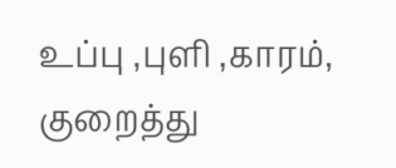உப்பு ,புளி ,காரம், குறைத்து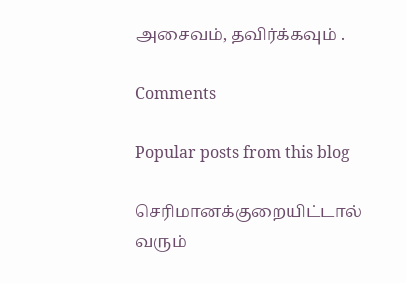அசைவம், தவிர்க்கவும் .

Comments

Popular posts from this blog

செரிமானக்குறையிட்டால் வரும்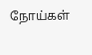நோய்கள்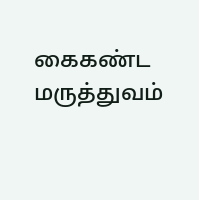கைகண்ட மருத்துவம்